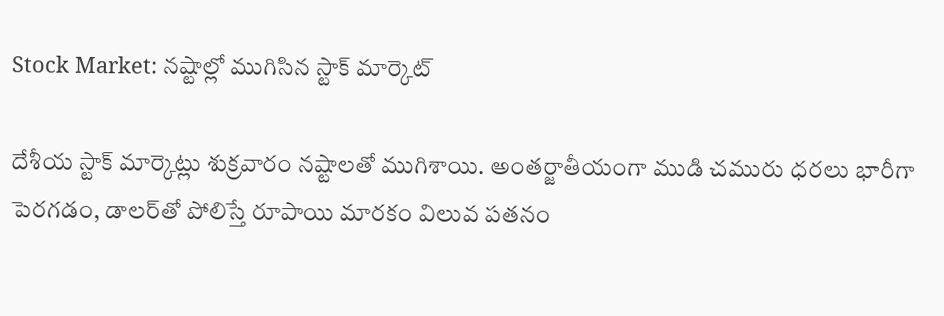Stock Market: నష్టాల్లో ముగిసిన స్టాక్‌ మార్కెట్‌

దేశీయ స్టాక్ మార్కెట్లు శుక్రవారం నష్టాలతో ముగిశాయి. అంతర్జాతీయంగా ముడి చమురు ధరలు భారీగా పెరగడం, డాలర్‌తో పోలిస్తే రూపాయి మారకం విలువ పతనం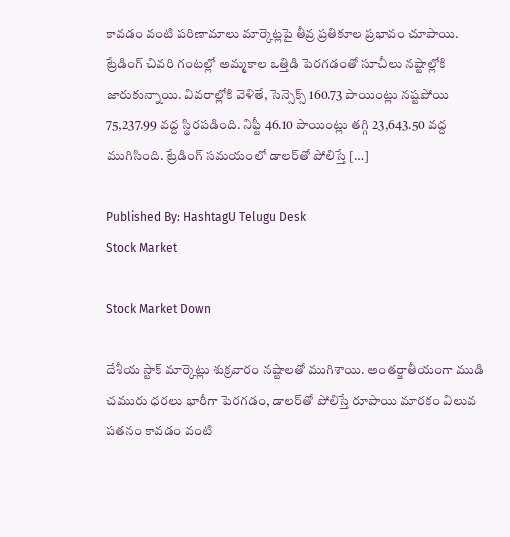కావడం వంటి పరిణామాలు మార్కెట్లపై తీవ్ర ప్రతికూల ప్రభావం చూపాయి. ట్రేడింగ్ చివరి గంటల్లో అమ్మకాల ఒత్తిడి పెరగడంతో సూచీలు నష్టాల్లోకి జారుకున్నాయి. వివరాల్లోకి వెళితే, సెన్సెక్స్ 160.73 పాయింట్లు నష్టపోయి 75,237.99 వద్ద స్థిరపడింది. నిఫ్టీ 46.10 పాయింట్లు తగ్గి 23,643.50 వద్ద ముగిసింది. ట్రేడింగ్ సమయంలో డాలర్‌తో పోలిస్తే […]

Published By: HashtagU Telugu Desk
Stock Market

Stock Market Down

దేశీయ స్టాక్ మార్కెట్లు శుక్రవారం నష్టాలతో ముగిశాయి. అంతర్జాతీయంగా ముడి చమురు ధరలు భారీగా పెరగడం, డాలర్‌తో పోలిస్తే రూపాయి మారకం విలువ పతనం కావడం వంటి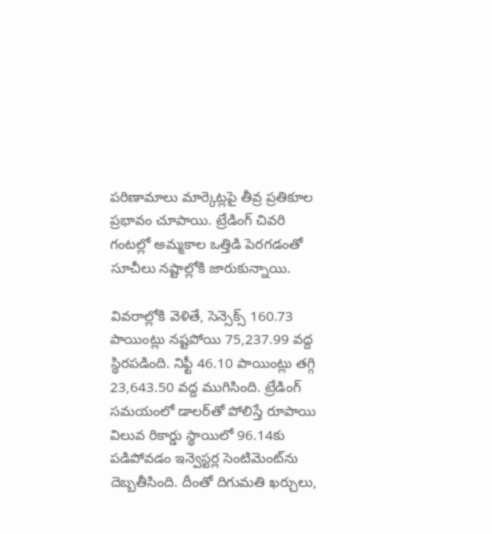పరిణామాలు మార్కెట్లపై తీవ్ర ప్రతికూల ప్రభావం చూపాయి. ట్రేడింగ్ చివరి గంటల్లో అమ్మకాల ఒత్తిడి పెరగడంతో సూచీలు నష్టాల్లోకి జారుకున్నాయి.

వివరాల్లోకి వెళితే, సెన్సెక్స్ 160.73 పాయింట్లు నష్టపోయి 75,237.99 వద్ద స్థిరపడింది. నిఫ్టీ 46.10 పాయింట్లు తగ్గి 23,643.50 వద్ద ముగిసింది. ట్రేడింగ్ సమయంలో డాలర్‌తో పోలిస్తే రూపాయి విలువ రికార్డు స్థాయిలో 96.14కు పడిపోవడం ఇన్వెస్టర్ల సెంటిమెంట్‌ను దెబ్బతీసింది. దీంతో దిగుమతి ఖర్చులు,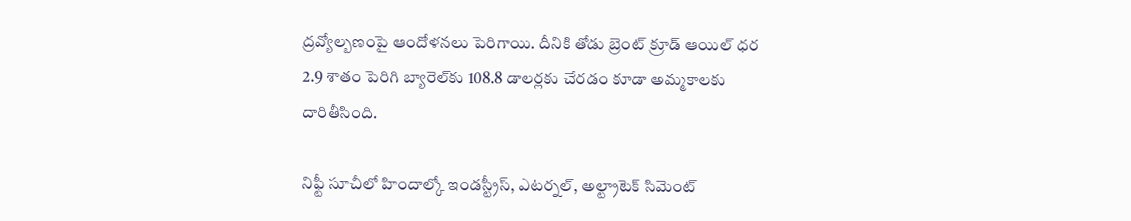ద్రవ్యోల్బణంపై ఆందోళనలు పెరిగాయి. దీనికి తోడు బ్రెంట్ క్రూడ్ ఆయిల్ ధర 2.9 శాతం పెరిగి బ్యారెల్‌కు 108.8 డాలర్లకు చేరడం కూడా అమ్మకాలకు దారితీసింది.

నిఫ్టీ సూచీలో హిందాల్కో ఇండస్ట్రీస్, ఎటర్నల్, అల్ట్రాటెక్ సిమెంట్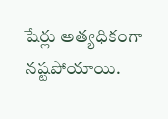షేర్లు అత్యధికంగా నష్టపోయాయి.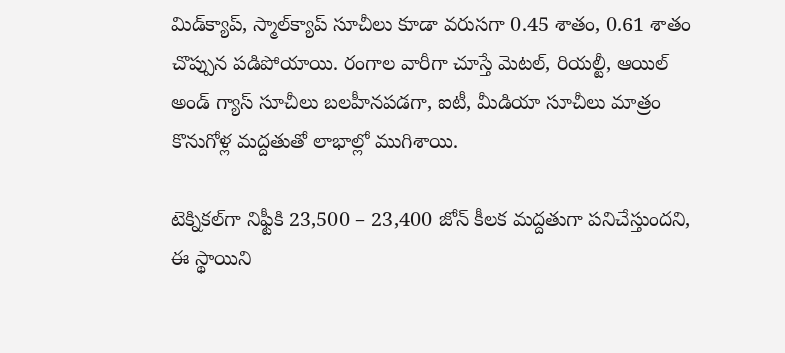మిడ్‌క్యాప్, స్మాల్‌క్యాప్ సూచీలు కూడా వరుసగా 0.45 శాతం, 0.61 శాతం చొప్పున పడిపోయాయి. రంగాల వారీగా చూస్తే మెటల్, రియల్టీ, ఆయిల్ అండ్ గ్యాస్ సూచీలు బలహీనపడగా, ఐటీ, మీడియా సూచీలు మాత్రం కొనుగోళ్ల మద్దతుతో లాభాల్లో ముగిశాయి.

టెక్నికల్‌గా నిఫ్టీకి 23,500 – 23,400 జోన్ కీలక మద్దతుగా పనిచేస్తుందని, ఈ స్థాయిని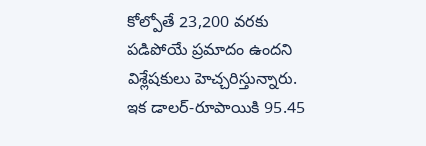కోల్పోతే 23,200 వరకు పడిపోయే ప్రమాదం ఉందని విశ్లేషకులు హెచ్చరిస్తున్నారు. ఇక డాలర్-రూపాయికి 95.45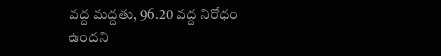వద్ద మద్దతు, 96.20 వద్ద నిరోధం ఉందని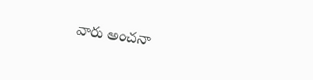వారు అంచనా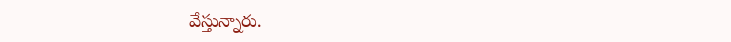వేస్తున్నారు.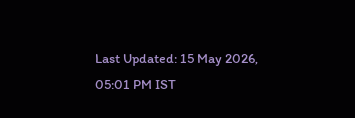Last Updated: 15 May 2026, 05:01 PM IST